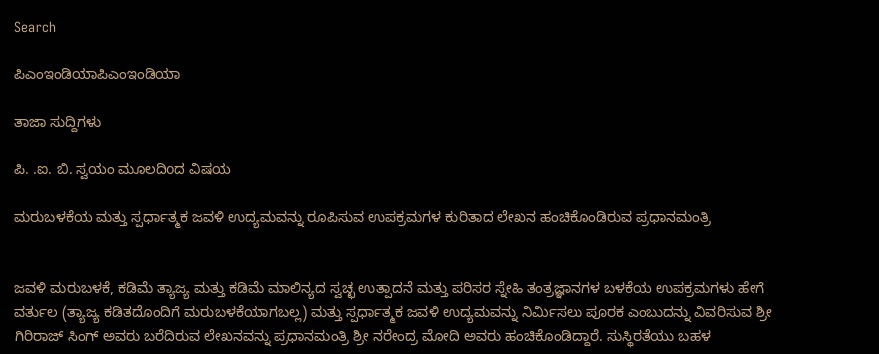Search

ಪಿಎಂಇಂಡಿಯಾಪಿಎಂಇಂಡಿಯಾ

ತಾಜಾ ಸುದ್ದಿಗಳು

ಪಿ. .ಐ. ಬಿ. ಸ್ವಯಂ ಮೂಲದಿoದ ವಿಷಯ

ಮರುಬಳಕೆಯ ಮತ್ತು ಸ್ಪರ್ಧಾತ್ಮಕ ಜವಳಿ ಉದ್ಯಮವನ್ನು ರೂಪಿಸುವ ಉಪಕ್ರಮಗಳ ಕುರಿತಾದ ಲೇಖನ ಹಂಚಿಕೊಂಡಿರುವ ಪ್ರಧಾನಮಂತ್ರಿ


ಜವಳಿ ಮರುಬಳಕೆ, ಕಡಿಮೆ ತ್ಯಾಜ್ಯ ಮತ್ತು ಕಡಿಮೆ ಮಾಲಿನ್ಯದ ಸ್ವಚ್ಛ ಉತ್ಪಾದನೆ ಮತ್ತು ಪರಿಸರ ಸ್ನೇಹಿ ತಂತ್ರಜ್ಞಾನಗಳ ಬಳಕೆಯ ಉಪಕ್ರಮಗಳು ಹೇಗೆ ವರ್ತುಲ (ತ್ಯಾಜ್ಯ ಕಡಿತದೊಂದಿಗೆ ಮರುಬಳಕೆಯಾಗಬಲ್ಲ) ಮತ್ತು ಸ್ಪರ್ಧಾತ್ಮಕ ಜವಳಿ ಉದ್ಯಮವನ್ನು ನಿರ್ಮಿಸಲು ಪೂರಕ ಎಂಬುದನ್ನು ವಿವರಿಸುವ ಶ್ರೀ ಗಿರಿರಾಜ್ ಸಿಂಗ್ ಅವರು ಬರೆದಿರುವ ಲೇಖನವನ್ನು ಪ್ರಧಾನಮಂತ್ರಿ ಶ್ರೀ ನರೇಂದ್ರ ಮೋದಿ ಅವರು ಹಂಚಿಕೊಂಡಿದ್ದಾರೆ. ಸುಸ್ಥಿರತೆಯು ಬಹಳ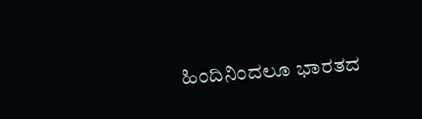ಹಿಂದಿನಿಂದಲೂ ಭಾರತದ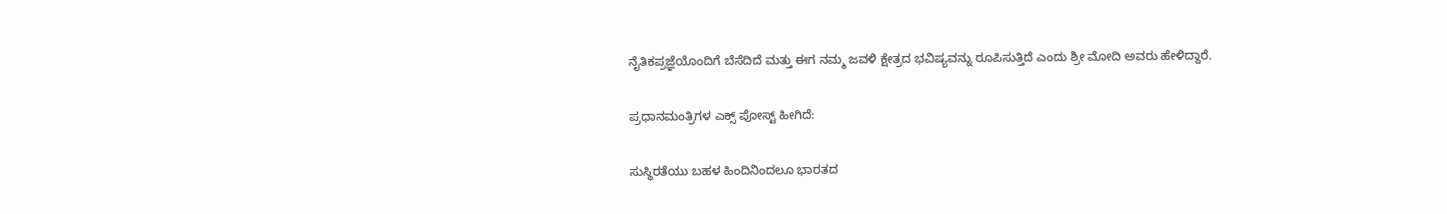ನೈತಿಕ‌ಪ್ರಜ್ಞೆಯೊಂದಿಗೆ ಬೆಸೆದಿದೆ ಮತ್ತು ಈಗ ನಮ್ಮ ಜವಳಿ ಕ್ಷೇತ್ರದ ಭವಿಷ್ಯವನ್ನು ರೂಪಿಸುತ್ತಿದೆ ಎಂದು ಶ್ರೀ ಮೋದಿ ಅವರು ಹೇಳಿದ್ದಾರೆ.

ಪ್ರಧಾನಮಂತ್ರಿಗಳ ಎಕ್ಸ್ ಪೋಸ್ಟ್ ಹೀಗಿದೆ:

ಸುಸ್ಥಿರತೆಯು ಬಹಳ ಹಿಂದಿನಿಂದಲೂ ಭಾರತದ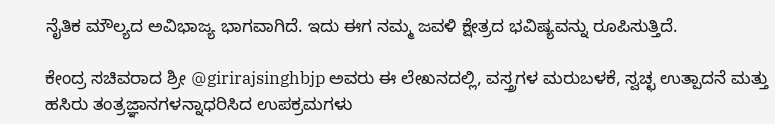ನೈತಿಕ ಮೌಲ್ಯದ ಅವಿಭಾಜ್ಯ ಭಾಗವಾಗಿದೆ. ಇದು ಈಗ ನಮ್ಮ ಜವಳಿ ಕ್ಷೇತ್ರದ ಭವಿಷ್ಯವನ್ನು ರೂಪಿಸುತ್ತಿದೆ.

ಕೇಂದ್ರ ಸಚಿವರಾದ ಶ್ರೀ @girirajsinghbjp ಅವರು ಈ ಲೇಖನದಲ್ಲಿ, ವಸ್ತ್ರಗಳ ಮರುಬಳಕೆ, ಸ್ವಚ್ಛ ಉತ್ಪಾದನೆ ಮತ್ತು ಹಸಿರು ತಂತ್ರಜ್ಞಾನಗಳನ್ನಾಧರಿಸಿದ ಉಪಕ್ರಮಗಳು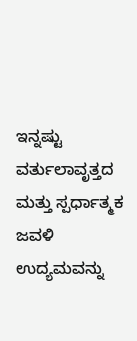ಇನ್ನಷ್ಟು ವರ್ತುಲಾವೃತ್ತದ ಮತ್ತು ಸ್ಪರ್ಧಾತ್ಮಕ ಜವಳಿ ಉದ್ಯಮವನ್ನು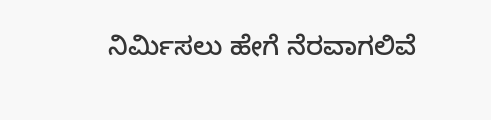ನಿರ್ಮಿಸಲು ಹೇಗೆ ನೆರವಾಗಲಿವೆ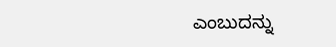ಎಂಬುದನ್ನು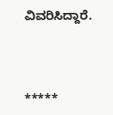ವಿವರಿಸಿದ್ದಾರೆ.



*****